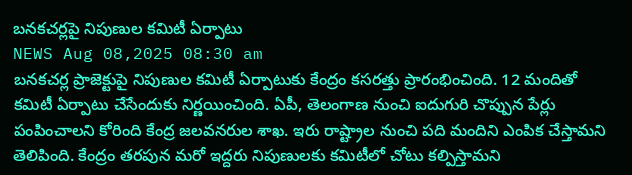బనకచర్లపై నిపుణుల కమిటీ ఏర్పాటు
NEWS Aug 08,2025 08:30 am
బనకచర్ల ప్రాజెక్టుపై నిపుణుల కమిటీ ఏర్పాటుకు కేంద్రం కసరత్తు ప్రారంభించింది. 12 మందితో కమిటీ ఏర్పాటు చేసేందుకు నిర్ణయించింది. ఏపీ, తెలంగాణ నుంచి ఐదుగురి చొప్పున పేర్లు పంపించాలని కోరింది కేంద్ర జలవనరుల శాఖ. ఇరు రాష్ట్రాల నుంచి పది మందిని ఎంపిక చేస్తామని తెలిపింది. కేంద్రం తరపున మరో ఇద్దరు నిపుణులకు కమిటీలో చోటు కల్పిస్తామని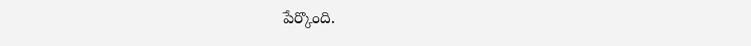పేర్కొంది.